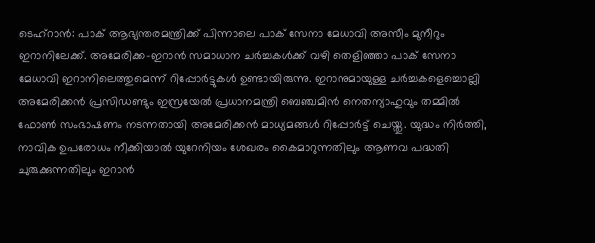ടെഹ്റാൻ: പാക് ആഭ്യന്തരമന്ത്രിക്ക് പിന്നാലെ പാക് സേനാ മേധാവി അസീം മുനീറും ഇറാനിലേക്ക്. അമേരിക്ക-ഇറാൻ സമാധാന ചർച്ചകൾക്ക് വഴി തെളിഞ്ഞാ പാക് സേനാ മേധാവി ഇറാനിലെത്തുമെന്ന് റിപ്പോർട്ടുകൾ ഉണ്ടായിരുന്നു. ഇറാനുമായുള്ള ചർച്ചകളെച്ചൊല്ലി അമേരിക്കൻ പ്രസിഡണ്ടും ഇസ്രയേൽ പ്രധാനമന്ത്രി ബെഞ്ചമിൻ നെതന്യാഹുവും തമ്മിൽ ഫോൺ സംഭാഷണം നടന്നതായി അമേരിക്കൻ മാധ്യമങ്ങൾ റിപ്പോർട്ട് ചെയ്തു. യുദ്ധം നിർത്തി, നാവിക ഉപരോധം നീക്കിയാൽ യുറേനിയം ശേഖരം കൈമാറുന്നതിലും ആണവ പദ്ധതി ചുരുക്കുന്നതിലും ഇറാൻ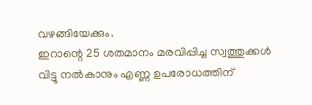വഴങ്ങിയേക്കും.
ഇറാന്റെ 25 ശതമാനം മരവിപ്പിച്ച സ്വത്തുക്കൾ വിട്ടു നൽകാനും എണ്ണ ഉപരോധത്തിന്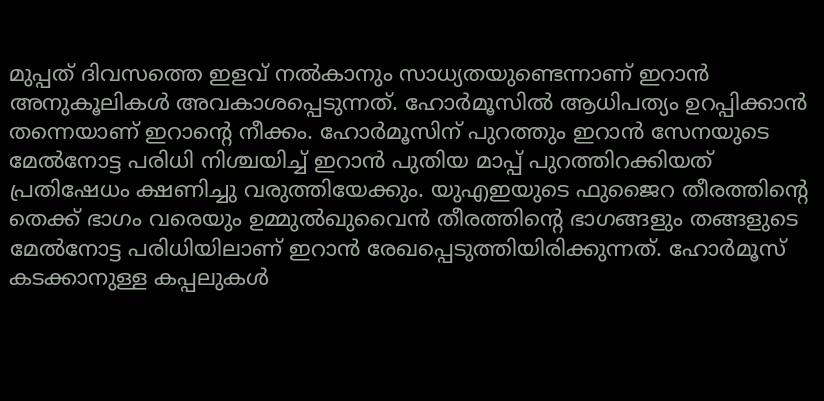മുപ്പത് ദിവസത്തെ ഇളവ് നൽകാനും സാധ്യതയുണ്ടെന്നാണ് ഇറാൻ അനുകൂലികൾ അവകാശപ്പെടുന്നത്. ഹോർമൂസിൽ ആധിപത്യം ഉറപ്പിക്കാൻ തന്നെയാണ് ഇറാന്റെ നീക്കം. ഹോർമൂസിന് പുറത്തും ഇറാൻ സേനയുടെ മേൽനോട്ട പരിധി നിശ്ചയിച്ച് ഇറാൻ പുതിയ മാപ്പ് പുറത്തിറക്കിയത് പ്രതിഷേധം ക്ഷണിച്ചു വരുത്തിയേക്കും. യുഎഇയുടെ ഫുജൈറ തീരത്തിന്റെ തെക്ക് ഭാഗം വരെയും ഉമ്മുൽഖുവൈൻ തീരത്തിന്റെ ഭാഗങ്ങളും തങ്ങളുടെ മേൽനോട്ട പരിധിയിലാണ് ഇറാൻ രേഖപ്പെടുത്തിയിരിക്കുന്നത്. ഹോർമൂസ് കടക്കാനുള്ള കപ്പലുകൾ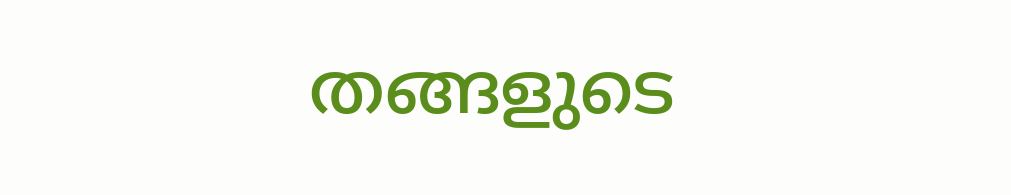തങ്ങളുടെ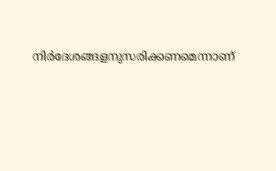നിർദേശങ്ങളനുസരിക്കണമെന്നാണ്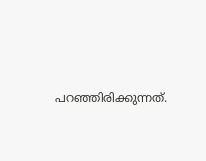പറഞ്ഞിരിക്കുന്നത്.